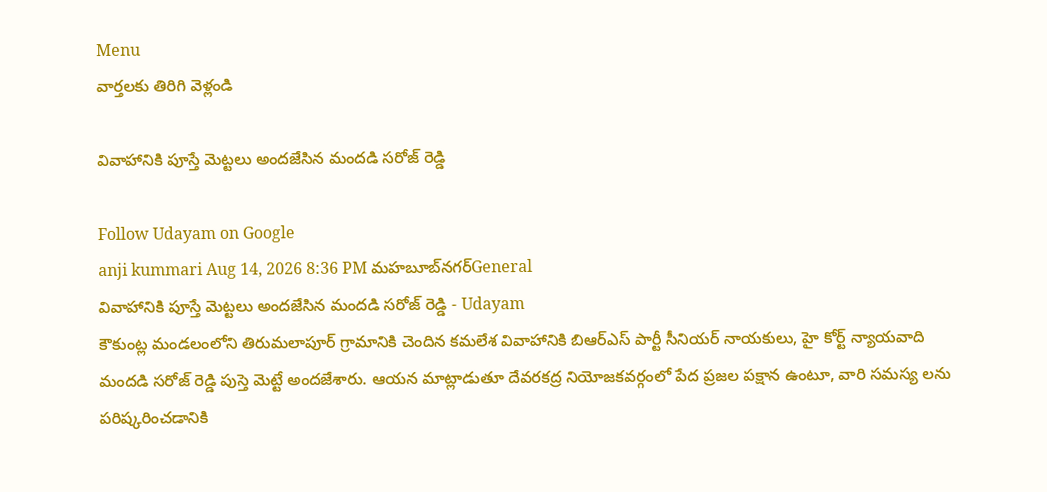Menu
వార్తలకు తిరిగి వెళ్లండి

వివాహానికి పూస్తే మెట్టలు అందజేసిన మందడి సరోజ్ రెడ్డి

Follow Udayam on Google
anji kummari Aug 14, 2026 8:36 PM మహబూబ్‌నగర్General
వివాహానికి పూస్తే మెట్టలు అందజేసిన మందడి సరోజ్ రెడ్డి - Udayam
కౌకుంట్ల మండలంలోని తిరుమలాపూర్ గ్రామానికి చెందిన కమలేశ వివాహానికి బిఆర్ఎస్ పార్టీ సీనియర్ నాయకులు, హై కోర్ట్ న్యాయవాది మందడి సరోజ్ రెడ్డి పుస్తె మెట్టే అందజేశారు. ఆయన మాట్లాడుతూ దేవరకద్ర నియోజకవర్గంలో పేద ప్రజల పక్షాన ఉంటూ, వారి సమస్య లను పరిష్కరించడానికి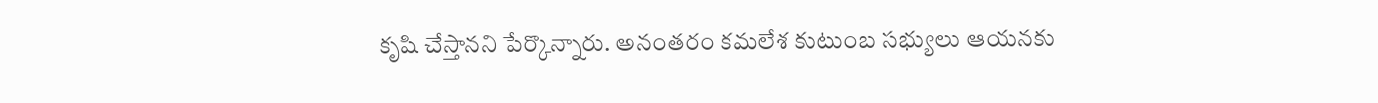కృషి చేస్తానని పేర్కొన్నారు. అనంతరం కమలేశ కుటుంబ సభ్యులు ఆయనకు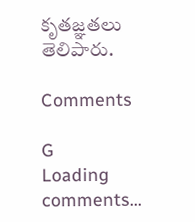కృతజ్ఞతలు తెలిపారు.

Comments

G
Loading comments...